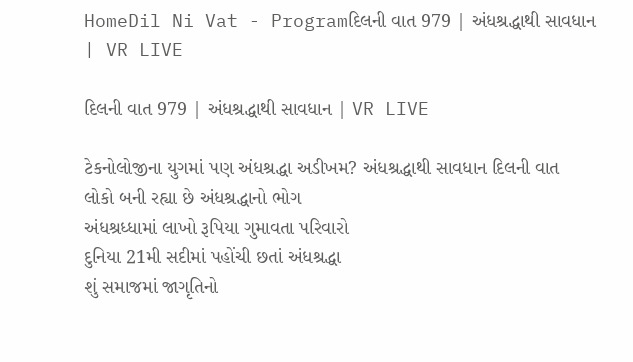HomeDil Ni Vat - Programદિલની વાત 979 | અંધશ્રદ્ધાથી સાવધાન | VR LIVE

દિલની વાત 979 | અંધશ્રદ્ધાથી સાવધાન | VR LIVE

ટેકનોલોજીના યુગમાં પણ અંધશ્રદ્ધા અડીખમ? અંધશ્રદ્ધાથી સાવધાન દિલની વાત
લોકો બની રહ્યા છે અંધશ્રદ્ધાનો ભોગ
અંધશ્રધ્ધામાં લાખો રૂપિયા ગુમાવતા પરિવારો
દુનિયા 21મી સદીમાં પહોંચી છતાં અંધશ્રદ્ધા
શું સમાજમાં જાગૃતિનો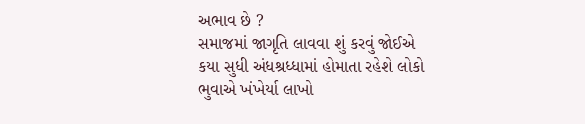અભાવ છે ?
સમાજમાં જાગૃતિ લાવવા શું કરવું જોઈએ
કયા સુધી અંધશ્રધ્ધામાં હોમાતા રહેશે લોકો
ભુવાએ ખંખેર્યા લાખો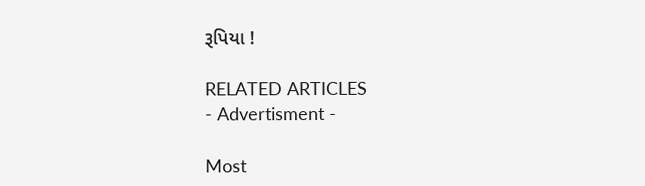રૂપિયા !

RELATED ARTICLES
- Advertisment -

Most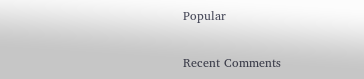Popular

Recent Comments